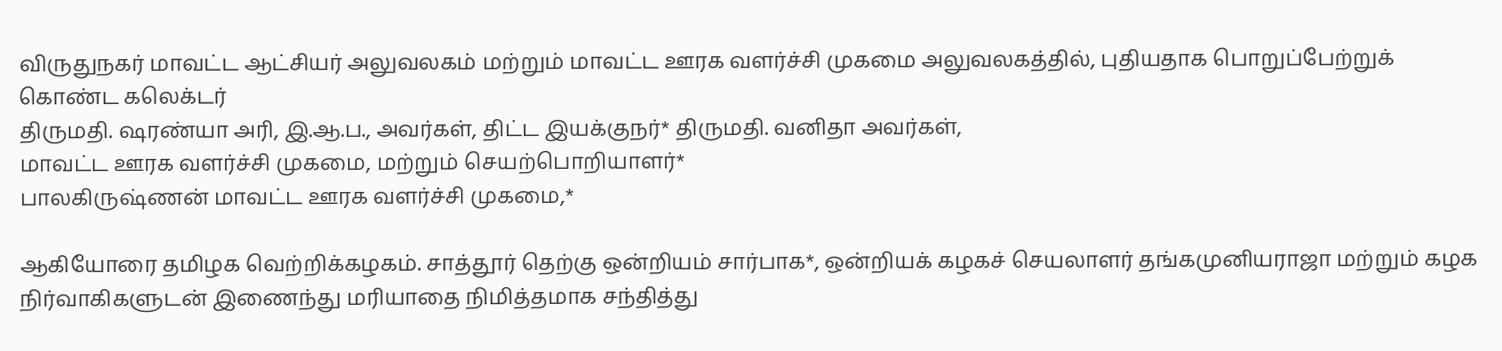விருதுநகர் மாவட்ட ஆட்சியர் அலுவலகம் மற்றும் மாவட்ட ஊரக வளர்ச்சி முகமை அலுவலகத்தில், புதியதாக பொறுப்பேற்றுக் கொண்ட கலெக்டர்
திருமதி. ஷரண்யா அரி, இ.ஆ.ப., அவர்கள், திட்ட இயக்குநர்* திருமதி. வனிதா அவர்கள்,
மாவட்ட ஊரக வளர்ச்சி முகமை, மற்றும் செயற்பொறியாளர்*
பாலகிருஷ்ணன் மாவட்ட ஊரக வளர்ச்சி முகமை,*

ஆகியோரை தமிழக வெற்றிக்கழகம். சாத்தூர் தெற்கு ஒன்றியம் சார்பாக*, ஒன்றியக் கழகச் செயலாளர் தங்கமுனியராஜா மற்றும் கழக நிர்வாகிகளுடன் இணைந்து மரியாதை நிமித்தமாக சந்தித்து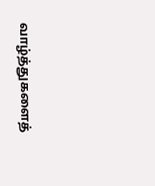வாழ்த்துகளைத்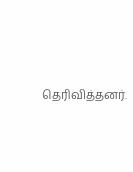தெரிவித்தனர்.